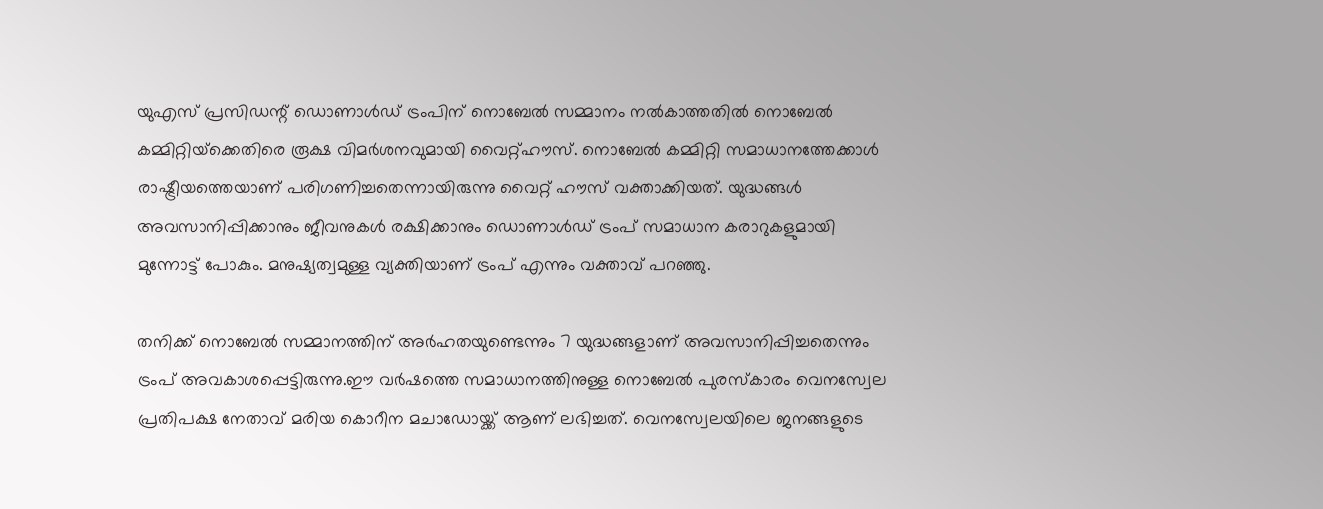യുഎസ് പ്രസിഡന്റ് ഡൊണാള്‍ഡ് ട്രംപിന് നൊബേല്‍ സമ്മാനം നല്‍കാത്തതില്‍ നൊബേല്‍ കമ്മിറ്റിയ്‌ക്കെതിരെ രൂക്ഷ വിമര്‍ശനവുമായി വൈറ്റ്ഹൗസ്. നൊബേല്‍ കമ്മിറ്റി സമാധാനത്തേക്കാള്‍ രാഷ്ട്രീയത്തെയാണ് പരിഗണിച്ചതെന്നായിരുന്നു വൈറ്റ് ഹൗസ് വക്താക്കിയത്. യുദ്ധങ്ങള്‍ അവസാനിപ്പിക്കാനും ജീവനുകള്‍ രക്ഷിക്കാനും ഡൊണാള്‍ഡ് ട്രംപ് സമാധാന കരാറുകളുമായി മുന്നോട്ട് പോകും. മനുഷ്യത്വമുള്ള വ്യക്തിയാണ് ട്രംപ് എന്നും വക്താവ് പറഞ്ഞു.

തനിക്ക് നൊബേല്‍ സമ്മാനത്തിന് അര്‍ഹതയുണ്ടെന്നും 7 യുദ്ധങ്ങളാണ് അവസാനിപ്പിച്ചതെന്നും ട്രംപ് അവകാശപ്പെട്ടിരുന്നു.ഈ വര്‍ഷത്തെ സമാധാനത്തിനുള്ള നൊബേല്‍ പുരസ്‌കാരം വെനസ്വേല പ്രതിപക്ഷ നേതാവ് മരിയ കൊറീന മചാഡോയ്ക്ക് ആണ് ലഭിച്ചത്. വെനസ്വേലയിലെ ജനങ്ങളുടെ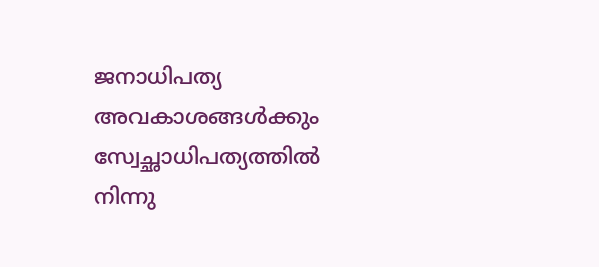ജനാധിപത്യ അവകാശങ്ങള്‍ക്കും സ്വേച്ഛാധിപത്യത്തില്‍ നിന്നു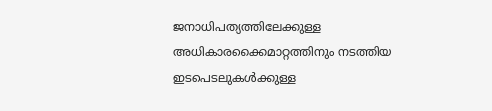ജനാധിപത്യത്തിലേക്കുള്ള അധികാരക്കൈമാറ്റത്തിനും നടത്തിയ ഇടപെടലുകള്‍ക്കുള്ള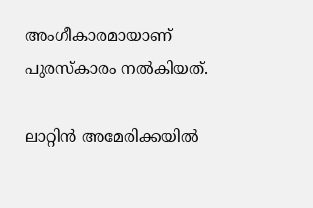അംഗീകാരമായാണ് പുരസ്‌കാരം നല്‍കിയത്.

ലാറ്റിന്‍ അമേരിക്കയില്‍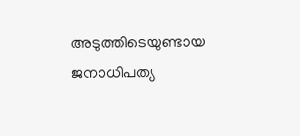അടുത്തിടെയുണ്ടായ ജനാധിപത്യ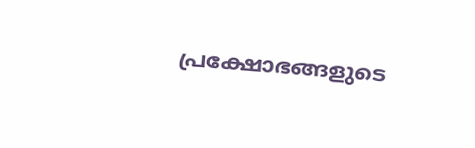പ്രക്ഷോഭങ്ങളുടെ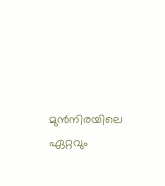മുന്‍നിരയിലെ ഏറ്റവും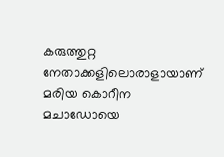കരുത്തുറ്റ നേതാക്കളിലൊരാളായാണ് മരിയ കൊറീന മചാഡോയെ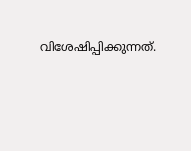വിശേഷിപ്പിക്കുന്നത്.